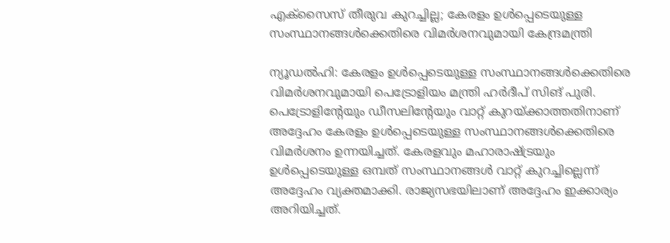എക്സൈസ് തീരുവ കുറച്ചില്ല; കേരളം ഉൾപ്പെടെയുള്ള സംസ്ഥാനങ്ങൾക്കെതിരെ വിമർശനവുമായി കേന്ദ്രമന്ത്രി

ന്യൂഡൽഹി: കേരളം ഉൾപ്പെടെയുള്ള സംസ്ഥാനങ്ങൾക്കെതിരെ വിമർശനവുമായി പെട്രോളിയം മന്ത്രി ഹർദീപ് സിങ് പുരി. പെട്രോളിന്റേയും ഡീസലിന്റേയും വാറ്റ് കുറയ്ക്കാത്തതിനാണ് അദ്ദേഹം കേരളം ഉൾപ്പെടെയുള്ള സംസ്ഥാനങ്ങൾക്കെതിരെ വിമർശനം ഉന്നയിച്ചത്. കേരളവും മഹാരാഷ്ട്രയും ഉൾപ്പെടെയുള്ള ഒമ്പത് സംസ്ഥാനങ്ങൾ വാറ്റ് കുറച്ചില്ലെന്ന് അദ്ദേഹം വ്യക്തമാക്കി. രാജ്യസഭയിലാണ് അദ്ദേഹം ഇക്കാര്യം അറിയിച്ചത്.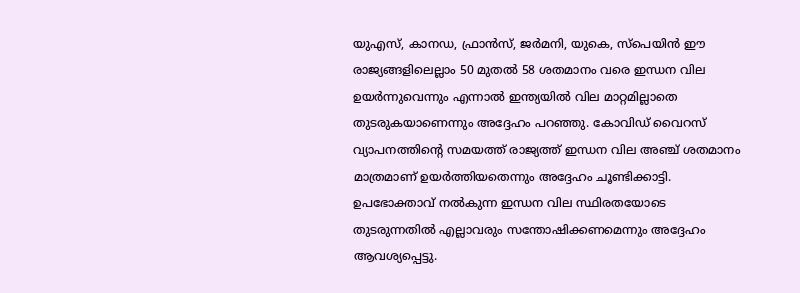യുഎസ്, കാനഡ, ഫ്രാൻസ്, ജർമനി, യുകെ, സ്പെയിൻ ഈ രാജ്യങ്ങളിലെല്ലാം 50 മുതൽ 58 ശതമാനം വരെ ഇന്ധന വില ഉയർന്നുവെന്നും എന്നാൽ ഇന്ത്യയിൽ വില മാറ്റമില്ലാതെ തുടരുകയാണെന്നും അദ്ദേഹം പറഞ്ഞു. കോവിഡ് വൈറസ് വ്യാപനത്തിന്റെ സമയത്ത് രാജ്യത്ത് ഇന്ധന വില അഞ്ച് ശതമാനം മാത്രമാണ് ഉയർത്തിയതെന്നും അദ്ദേഹം ചൂണ്ടിക്കാട്ടി. ഉപഭോക്താവ് നൽകുന്ന ഇന്ധന വില സ്ഥിരതയോടെ തുടരുന്നതിൽ എല്ലാവരും സന്തോഷിക്കണമെന്നും അദ്ദേഹം ആവശ്യപ്പെട്ടു.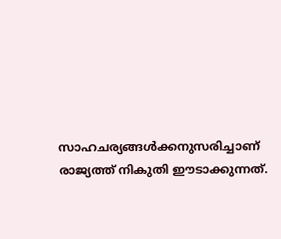സാഹചര്യങ്ങൾക്കനുസരിച്ചാണ് രാജ്യത്ത് നികുതി ഈടാക്കുന്നത്.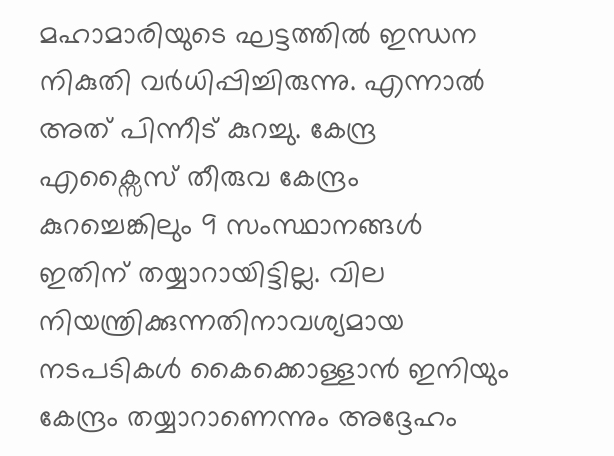മഹാമാരിയുടെ ഘട്ടത്തിൽ ഇന്ധന നികുതി വർധിപ്പിച്ചിരുന്നു. എന്നാൽ അത് പിന്നീട് കുറച്ചു. കേന്ദ്ര എക്സൈസ് തീരുവ കേന്ദ്രം കുറച്ചെങ്കിലും 9 സംസ്ഥാനങ്ങൾ ഇതിന് തയ്യാറായിട്ടില്ല. വില നിയന്ത്രിക്കുന്നതിനാവശ്യമായ നടപടികൾ കൈക്കൊള്ളാൻ ഇനിയും കേന്ദ്രം തയ്യാറാണെന്നും അദ്ദേഹം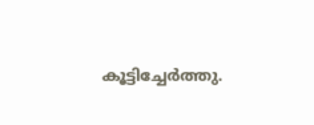കൂട്ടിച്ചേർത്തു.